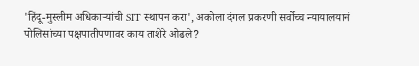'हिंदू-मुस्लीम अधिकाऱ्यांची SIT स्थापन करा', अकोला दंगल प्रकरणी सर्वोच्च न्यायालयानं पोलिसांच्या पक्षपातीपणावर काय ताशेरे ओढले?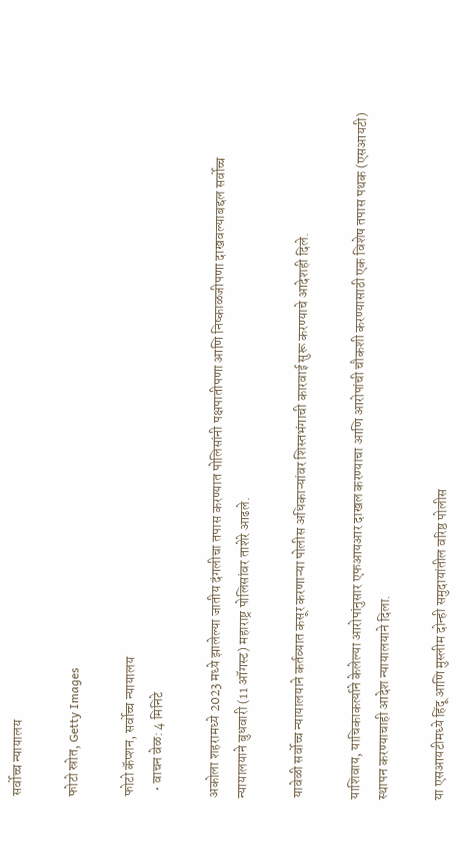सर्वोच्च न्यायालय

फोटो स्रोत, Getty Images

फोटो कॅप्शन, सर्वोच्च न्यायालय
  • वाचन वेळ: 4 मिनिटे

अकोला शहरामध्ये 2023 मध्ये झालेल्या जातीय दंगलीचा तपास करण्यात पोलिसांनी पक्षपातीपणा आणि निष्काळजीपणा दाखवल्याबद्दल सर्वोच्च न्यायालयाने बुधवारी (11 ऑगस्ट) महाराष्ट्र पोलिसांवर ताशेरे आढले.

यावेळी सर्वोच्च न्यायालयाने कर्तव्यात कसूर करणाऱ्या पोलीस अधिकाऱ्यांवर शिस्तभंगाची कारवाई सुरू करण्याचे आदेशही दिले.

याशिवाय, याचिकाकर्त्याने केलेल्या आरोपांनुसार एफआयआर दाखल करण्याचा आणि आरोपांची चौकशी करण्यासाठी एक विशेष तपास पथक (एसआयटी) स्थापन करण्याचाही आदेश न्यायालयाने दिला.

या एसआयटीमध्ये हिंदू आणि मुस्लीम दोन्ही समुदायांतील वरिष्ठ पोलीस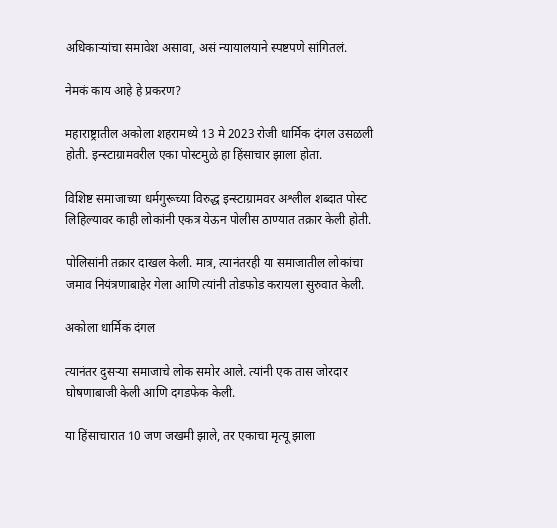अधिकाऱ्यांचा समावेश असावा, असं न्यायालयाने स्पष्टपणे सांगितलं.

नेमकं काय आहे हे प्रकरण?

महाराष्ट्रातील अकोला शहरामध्ये 13 मे 2023 रोजी धार्मिक दंगल उसळली होती. इन्स्टाग्रामवरील एका पोस्टमुळे हा हिंसाचार झाला होता.

विशिष्ट समाजाच्या धर्मगुरूच्या विरुद्ध इन्स्टाग्रामवर अश्लील शब्दात पोस्ट लिहिल्यावर काही लोकांनी एकत्र येऊन पोलीस ठाण्यात तक्रार केली होती.

पोलिसांनी तक्रार दाखल केली. मात्र, त्यानंतरही या समाजातील लोकांचा जमाव नियंत्रणाबाहेर गेला आणि त्यांनी तोडफोड करायला सुरुवात केली.

अकोला धार्मिक दंगल

त्यानंतर दुसऱ्या समाजाचे लोक समोर आले. त्यांनी एक तास जोरदार घोषणाबाजी केली आणि दगडफेक केली.

या हिंसाचारात 10 जण जखमी झाले, तर एकाचा मृत्यू झाला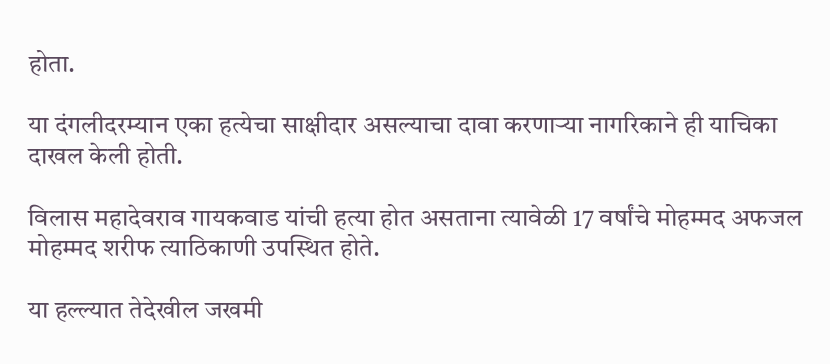होता.

या दंगलीदरम्यान एका हत्येचा साक्षीदार असल्याचा दावा करणाऱ्या नागरिकाने ही याचिका दाखल केली होती.

विलास महादेवराव गायकवाड यांची हत्या होत असताना त्यावेळी 17 वर्षांचे मोहम्मद अफजल मोहम्मद शरीफ त्याठिकाणी उपस्थित होते.

या हल्ल्यात तेदेखील जखमी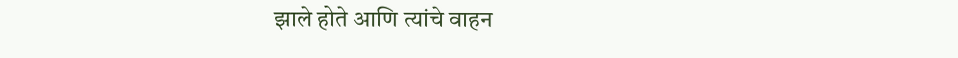झाले होते आणि त्यांचे वाहन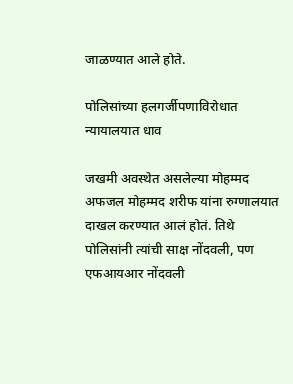जाळण्यात आले होते.

पोलिसांच्या हलगर्जीपणाविरोधात न्यायालयात धाव

जखमी अवस्थेत असलेल्या मोहम्मद अफजल मोहम्मद शरीफ यांना रुग्णालयात दाखल करण्यात आलं होतं. तिथे पोलिसांनी त्यांची साक्ष नोंदवली, पण एफआयआर नोंदवली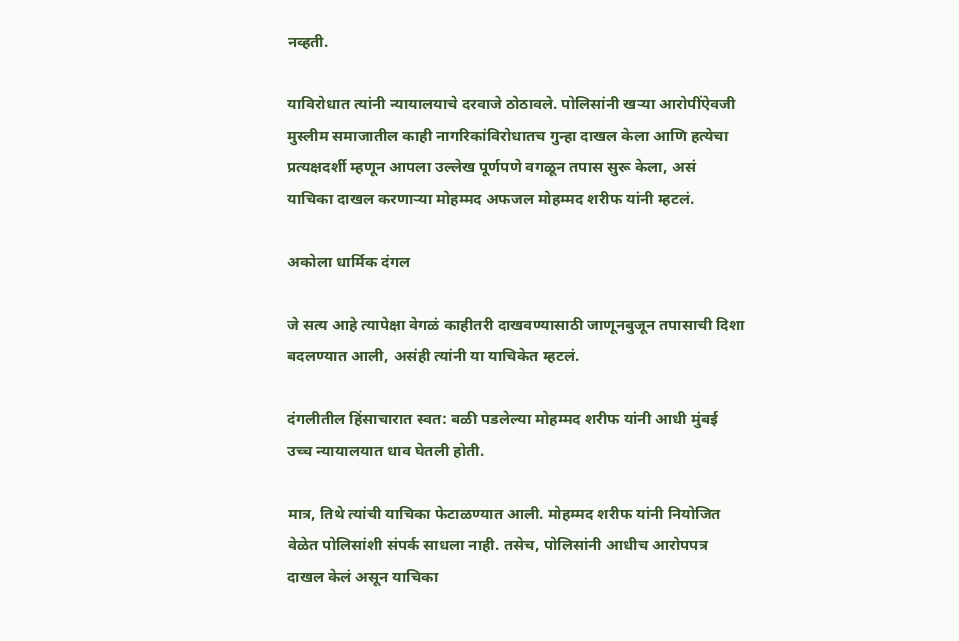नव्हती.

याविरोधात त्यांनी न्यायालयाचे दरवाजे ठोठावले. पोलिसांनी खऱ्या आरोपींऐवजी मुस्लीम समाजातील काही नागरिकांविरोधातच गुन्हा दाखल केला आणि हत्येचा प्रत्यक्षदर्शी म्हणून आपला उल्लेख पूर्णपणे वगळून तपास सुरू केला, असं याचिका दाखल करणाऱ्या मोहम्मद अफजल मोहम्मद शरीफ यांनी म्हटलं.

अकोला धार्मिक दंगल

जे सत्य आहे त्यापेक्षा वेगळं काहीतरी दाखवण्यासाठी जाणूनबुजून तपासाची दिशा बदलण्यात आली, असंही त्यांनी या याचिकेत म्हटलं.

दंगलीतील हिंसाचारात स्वत: बळी पडलेल्या मोहम्मद शरीफ यांनी आधी मुंबई उच्च न्यायालयात धाव घेतली होती.

मात्र, तिथे त्यांची याचिका फेटाळण्यात आली. मोहम्मद शरीफ यांनी नियोजित वेळेत पोलिसांशी संपर्क साधला नाही. तसेच, पोलिसांनी आधीच आरोपपत्र दाखल केलं असून याचिका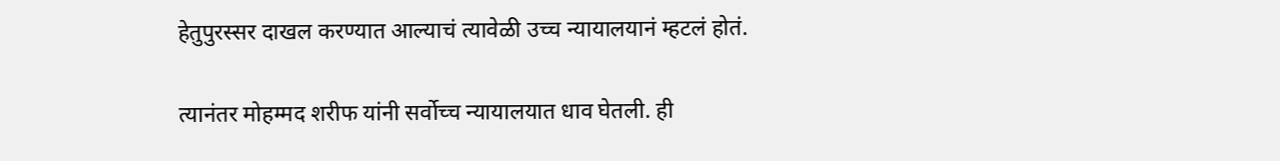हेतुपुरस्सर दाखल करण्यात आल्याचं त्यावेळी उच्च न्यायालयानं म्हटलं होतं.

त्यानंतर मोहम्मद शरीफ यांनी सर्वोच्च न्यायालयात धाव घेतली. ही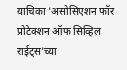याचिका 'अ‍सोसिएशन फॉर प्रोटेक्शन ऑफ सिव्हिल राईट्स'च्या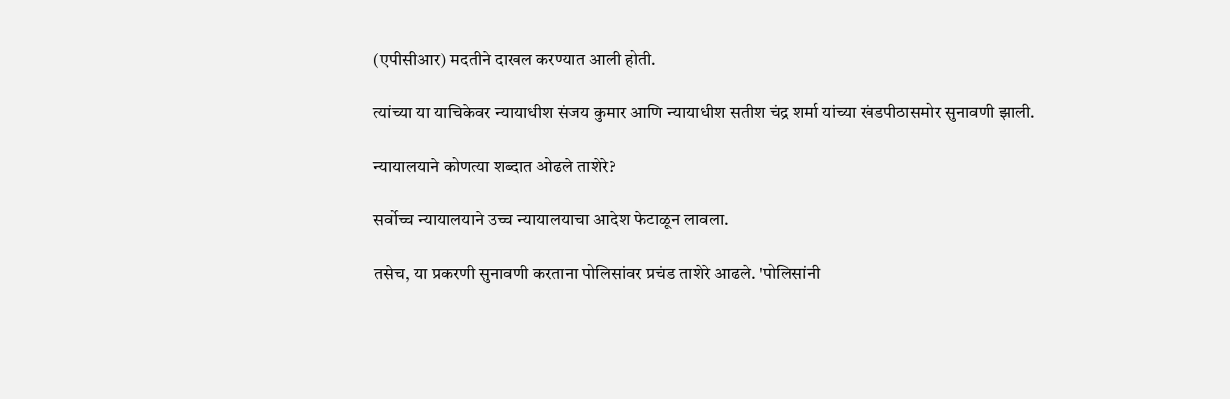(एपीसीआर) मदतीने दाखल करण्यात आली होती.

त्यांच्या या याचिकेवर न्यायाधीश संजय कुमार आणि न्यायाधीश सतीश चंद्र शर्मा यांच्या खंडपीठासमोर सुनावणी झाली.

न्यायालयाने कोणत्या शब्दात ओढले ताशेरे?

सर्वोच्च न्यायालयाने उच्च न्यायालयाचा आदेश फेटाळून लावला.

तसेच, या प्रकरणी सुनावणी करताना पोलिसांवर प्रचंड ताशेरे आढले. 'पोलिसांनी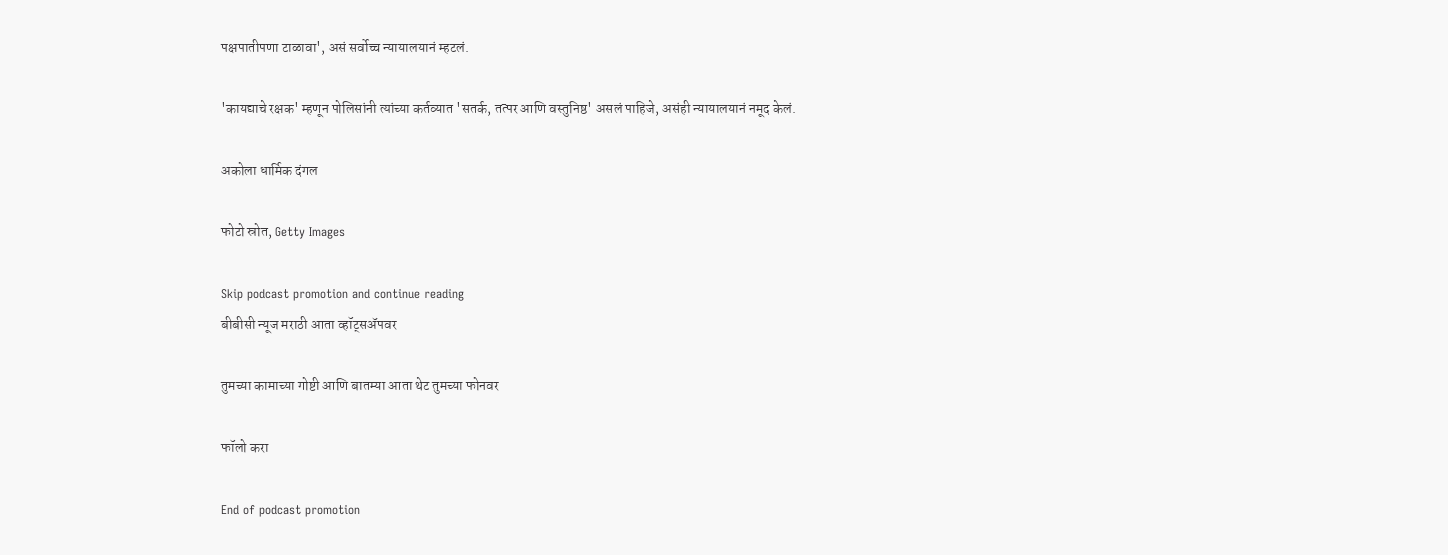पक्षपातीपणा टाळावा', असं सर्वोच्च न्यायालयानं म्हटलं.

'कायद्याचे रक्षक' म्हणून पोलिसांनी त्यांच्या कर्तव्यात 'सतर्क, तत्पर आणि वस्तुनिष्ठ' असलं पाहिजे, असंही न्यायालयानं नमूद केलं.

अकोला धार्मिक दंगल

फोटो स्रोत, Getty Images

Skip podcast promotion and continue reading
बीबीसी न्यूज मराठी आता व्हॉट्सॲपवर

तुमच्या कामाच्या गोष्टी आणि बातम्या आता थेट तुमच्या फोनवर

फॉलो करा

End of podcast promotion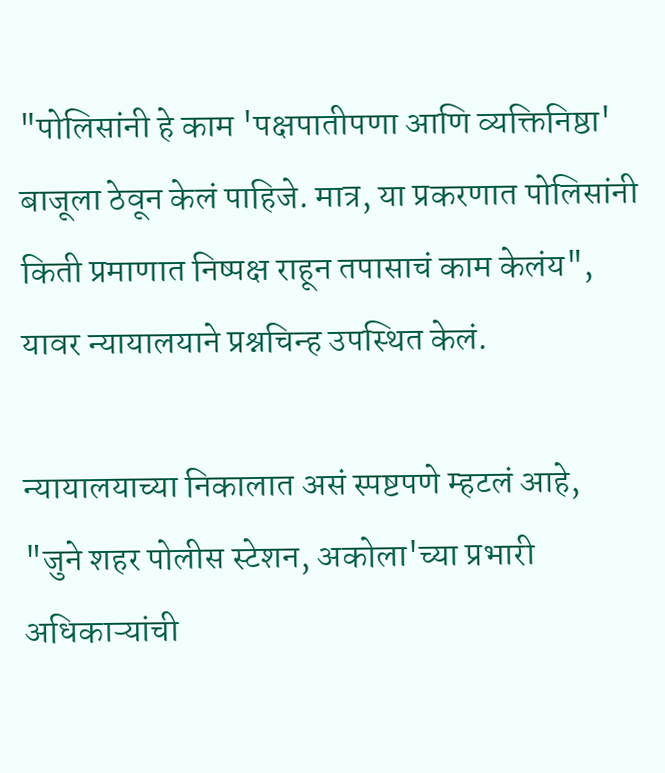"पोलिसांनी हे काम 'पक्षपातीपणा आणि व्यक्तिनिष्ठा' बाजूला ठेवून केलं पाहिजे. मात्र, या प्रकरणात पोलिसांनी किती प्रमाणात निष्पक्ष राहून तपासाचं काम केलंय", यावर न्यायालयाने प्रश्नचिन्ह उपस्थित केलं.

न्यायालयाच्या निकालात असं स्पष्टपणे म्हटलं आहे, "जुने शहर पोलीस स्टेशन, अकोला'च्या प्रभारी अधिकाऱ्यांची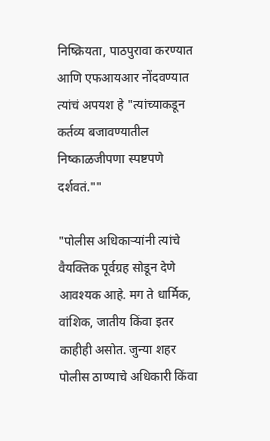निष्क्रियता, पाठपुरावा करण्यात आणि एफआयआर नोंदवण्यात त्यांचं अपयश हे "त्यांच्याकडून कर्तव्य बजावण्यातील निष्काळजीपणा स्पष्टपणे दर्शवतं.""

"पोलीस अधिकाऱ्यांनी त्यांचे वैयक्तिक पूर्वग्रह सोडून देणे आवश्यक आहे. मग ते धार्मिक, वांशिक, जातीय किंवा इतर काहीही असोत. जुन्या शहर पोलीस ठाण्याचे अधिकारी किंवा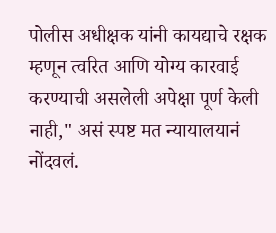पोलीस अधीक्षक यांनी कायद्याचे रक्षक म्हणून त्वरित आणि योग्य कारवाई करण्याची असलेली अपेक्षा पूर्ण केली नाही," असं स्पष्ट मत न्यायालयानं नोंदवलं.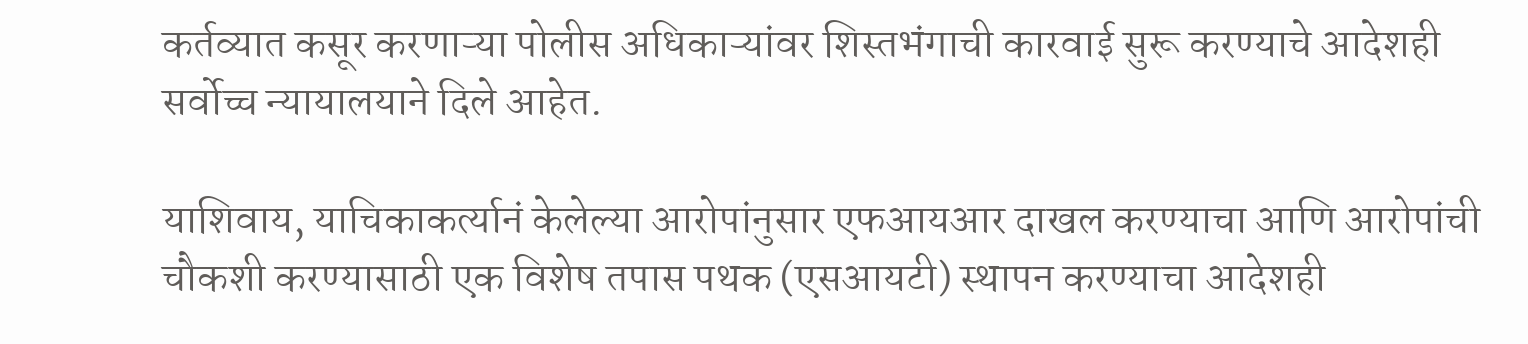कर्तव्यात कसूर करणाऱ्या पोलीस अधिकाऱ्यांवर शिस्तभंगाची कारवाई सुरू करण्याचे आदेशही सर्वोच्च न्यायालयाने दिले आहेत.

याशिवाय, याचिकाकर्त्यानं केलेल्या आरोपांनुसार एफआयआर दाखल करण्याचा आणि आरोपांची चौकशी करण्यासाठी एक विशेष तपास पथक (एसआयटी) स्थापन करण्याचा आदेशही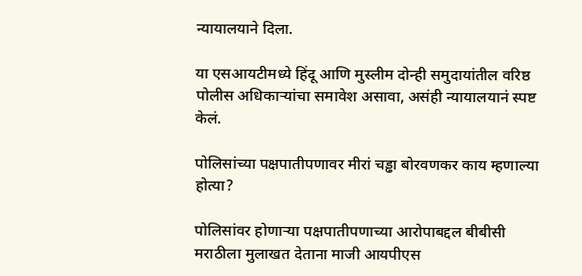न्यायालयाने दिला.

या एसआयटीमध्ये हिंदू आणि मुस्लीम दोन्ही समुदायांतील वरिष्ठ पोलीस अधिकाऱ्यांचा समावेश असावा, असंही न्यायालयानं स्पष्ट केलं.

पोलिसांच्या पक्षपातीपणावर मीरां चड्ढा बोरवणकर काय म्हणाल्या होत्या?

पोलिसांवर होणाऱ्या पक्षपातीपणाच्या आरोपाबद्दल बीबीसी मराठीला मुलाखत देताना माजी आयपीएस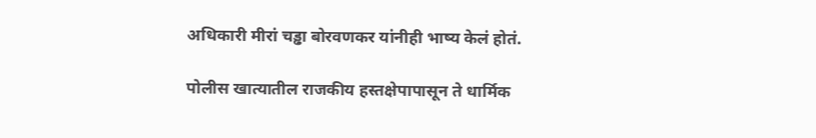अधिकारी मीरां चड्ढा बोरवणकर यांनीही भाष्य केलं होतं.

पोलीस खात्यातील राजकीय हस्तक्षेपापासून ते धार्मिक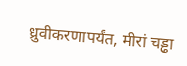ध्रुवीकरणापर्यंत, मीरां चड्ढा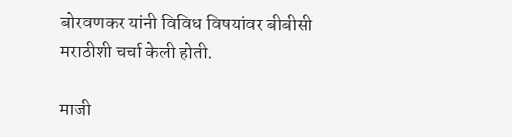बोरवणकर यांनी विविध विषयांवर बीबीसी मराठीशी चर्चा केली होती.

माजी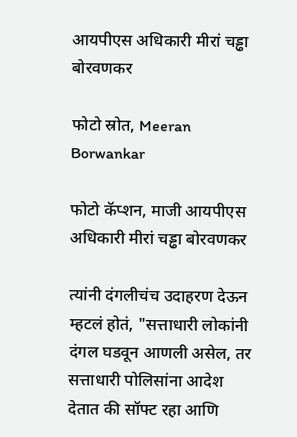आयपीएस अधिकारी मीरां चड्ढा बोरवणकर

फोटो स्रोत, Meeran Borwankar

फोटो कॅप्शन, माजी आयपीएस अधिकारी मीरां चड्ढा बोरवणकर

त्यांनी दंगलीचंच उदाहरण देऊन म्हटलं होतं, "सत्ताधारी लोकांनी दंगल घडवून आणली असेल, तर सत्ताधारी पोलिसांना आदेश देतात की सॉफ्ट रहा आणि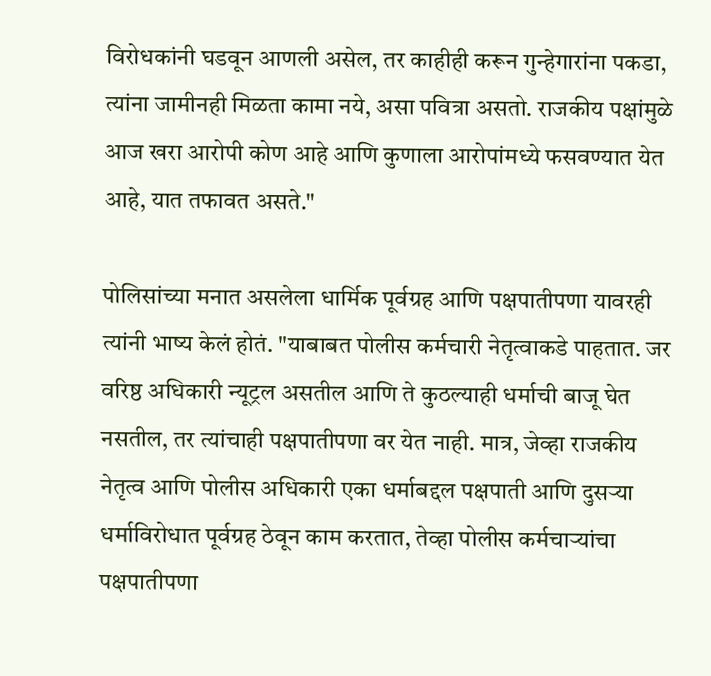विरोधकांनी घडवून आणली असेल, तर काहीही करून गुन्हेगारांना पकडा, त्यांना जामीनही मिळता कामा नये, असा पवित्रा असतो. राजकीय पक्षांमुळे आज खरा आरोपी कोण आहे आणि कुणाला आरोपांमध्ये फसवण्यात येत आहे, यात तफावत असते."

पोलिसांच्या मनात असलेला धार्मिक पूर्वग्रह आणि पक्षपातीपणा यावरही त्यांनी भाष्य केलं होतं. "याबाबत पोलीस कर्मचारी नेतृत्वाकडे पाहतात. जर वरिष्ठ अधिकारी न्यूट्रल असतील आणि ते कुठल्याही धर्माची बाजू घेत नसतील, तर त्यांचाही पक्षपातीपणा वर येत नाही. मात्र, जेव्हा राजकीय नेतृत्व आणि पोलीस अधिकारी एका धर्माबद्दल पक्षपाती आणि दुसऱ्या धर्माविरोधात पूर्वग्रह ठेवून काम करतात, तेव्हा पोलीस कर्मचाऱ्यांचा पक्षपातीपणा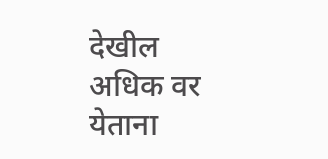देखील अधिक वर येताना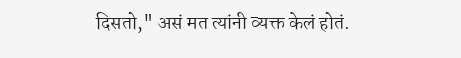दिसतो," असं मत त्यांनी व्यक्त केलं होतं.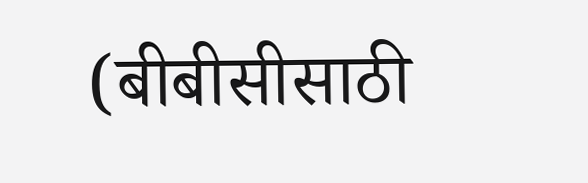(बीबीसीसाठी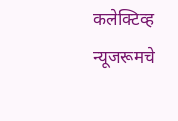कलेक्टिव्ह न्यूजरूमचे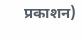प्रकाशन)